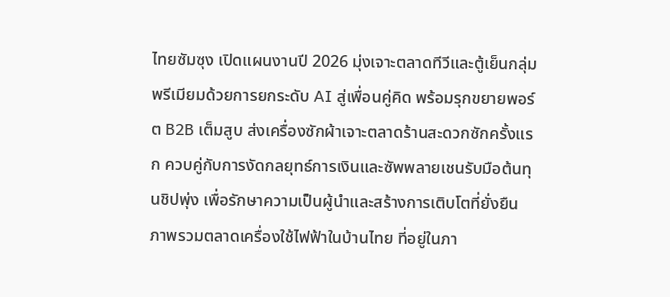ไทยซัมซุง เปิดแผนงานปี 2026 มุ่งเจาะตลาดทีวีและตู้เย็นกลุ่มพรีเมียมด้วยการยกระดับ AI สู่เพื่อนคู่คิด พร้อมรุกขยายพอร์ต B2B เต็มสูบ ส่งเครื่องซักผ้าเจาะตลาดร้านสะดวกซักครั้งแรก ควบคู่กับการงัดกลยุทธ์การเงินและซัพพลายเชนรับมือต้นทุนชิปพุ่ง เพื่อรักษาความเป็นผู้นำและสร้างการเติบโตที่ยั่งยืน
ภาพรวมตลาดเครื่องใช้ไฟฟ้าในบ้านไทย ที่อยู่ในภา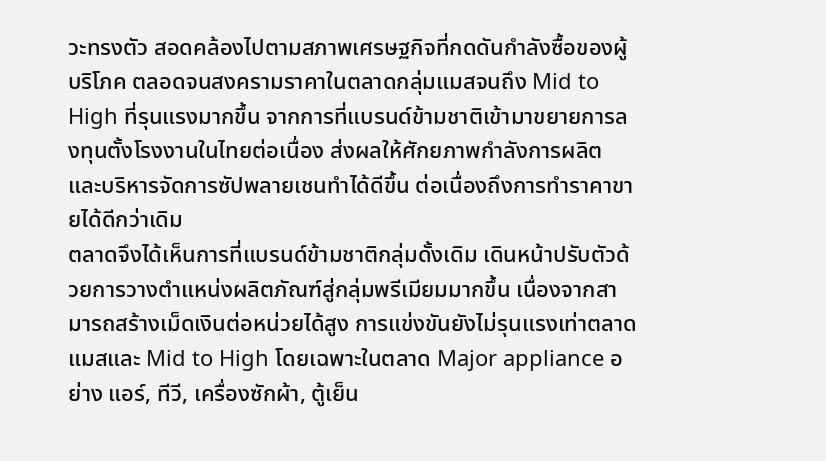วะทรงตัว สอดคล้องไปตามสภาพเศรษฐกิจที่กดดันกำลังซื้อของผู้บริโภค ตลอดจนสงครามราคาในตลาดกลุ่มแมสจนถึง Mid to High ที่รุนแรงมากขึ้น จากการที่แบรนด์ข้ามชาติเข้ามาขยายการลงทุนตั้งโรงงานในไทยต่อเนื่อง ส่งผลให้ศักยภาพกำลังการผลิต และบริหารจัดการซัปพลายเชนทำได้ดีขึ้น ต่อเนื่องถึงการทำราคาขายได้ดีกว่าเดิม
ตลาดจึงได้เห็นการที่แบรนด์ข้ามชาติกลุ่มดั้งเดิม เดินหน้าปรับตัวด้วยการวางตำแหน่งผลิตภัณฑ์สู่กลุ่มพรีเมียมมากขึ้น เนื่องจากสามารถสร้างเม็ดเงินต่อหน่วยได้สูง การแข่งขันยังไม่รุนแรงเท่าตลาดแมสและ Mid to High โดยเฉพาะในตลาด Major appliance อย่าง แอร์, ทีวี, เครื่องซักผ้า, ตู้เย็น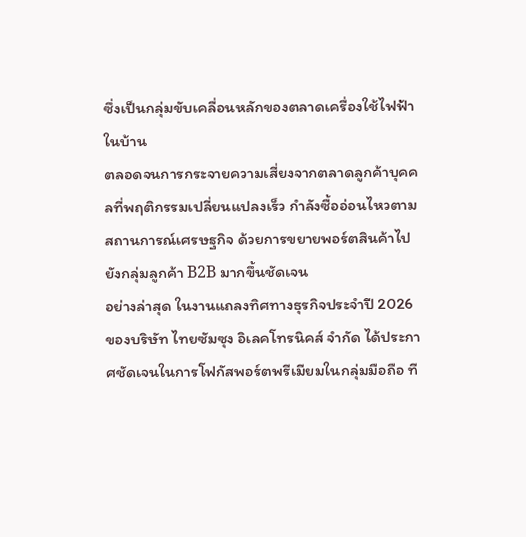ซึ่งเป็นกลุ่มขับเคลื่อนหลักของตลาดเครื่องใช้ไฟฟ้าในบ้าน
ตลอดจนการกระจายความเสี่ยงจากตลาดลูกค้าบุคคลที่พฤติกรรมเปลี่ยนแปลงเร็ว กำลังซื้ออ่อนไหวตามสถานการณ์เศรษฐกิจ ด้วยการขยายพอร์ตสินค้าไปยังกลุ่มลูกค้า B2B มากขึ้นชัดเจน
อย่างล่าสุด ในงานแถลงทิศทางธุรกิจประจำปี 2026 ของบริษัท ไทยซัมซุง อิเลคโทรนิคส์ จำกัด ได้ประกาศชัดเจนในการโฟกัสพอร์ตพรีเมียมในกลุ่มมือถือ ที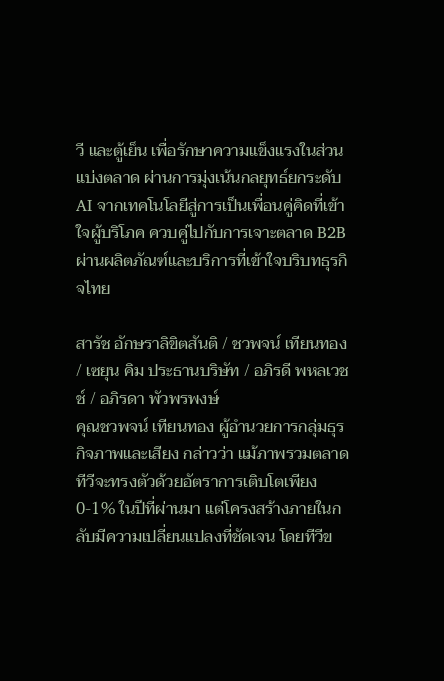วี และตู้เย็น เพื่อรักษาความแข็งแรงในส่วนแบ่งตลาด ผ่านการมุ่งเน้นกลยุทธ์ยกระดับ AI จากเทคโนโลยีสู่การเป็นเพื่อนคู่คิดที่เข้าใจผู้บริโภค ควบคู่ไปกับการเจาะตลาด B2B ผ่านผลิตภัณฑ์และบริการที่เข้าใจบริบทธุรกิจไทย

สารัช อักษราลิขิตสันติ / ชวพจน์ เทียนทอง / เซยุน คิม ประธานบริษัท / อภิรดี พหลเวชช์ / อภิรดา พัวพรพงษ์
คุณชวพจน์ เทียนทอง ผู้อำนวยการกลุ่มธุรกิจภาพและเสียง กล่าวว่า แม้ภาพรวมตลาดทีวีจะทรงตัวด้วยอัตราการเติบโตเพียง 0-1% ในปีที่ผ่านมา แต่โครงสร้างภายในกลับมีความเปลี่ยนแปลงที่ชัดเจน โดยทีวีข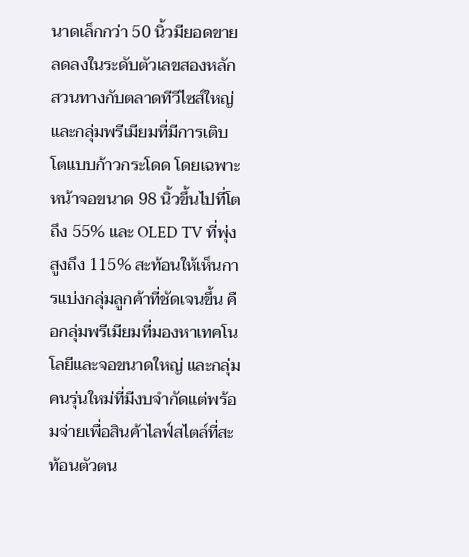นาดเล็กกว่า 50 นิ้วมียอดขายลดลงในระดับตัวเลขสองหลัก
สวนทางกับตลาดทีวีไซส์ใหญ่และกลุ่มพรีเมียมที่มีการเติบโตแบบก้าวกระโดด โดยเฉพาะหน้าจอขนาด 98 นิ้วขึ้นไปที่โตถึง 55% และ OLED TV ที่พุ่งสูงถึง 115% สะท้อนให้เห็นการแบ่งกลุ่มลูกค้าที่ชัดเจนขึ้น คือกลุ่มพรีเมียมที่มองหาเทคโนโลยีและจอขนาดใหญ่ และกลุ่มคนรุ่นใหม่ที่มีงบจำกัดแต่พร้อมจ่ายเพื่อสินค้าไลฟ์สไตล์ที่สะท้อนตัวตน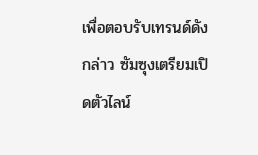เพื่อตอบรับเทรนด์ดังกล่าว ซัมซุงเตรียมเปิดตัวไลน์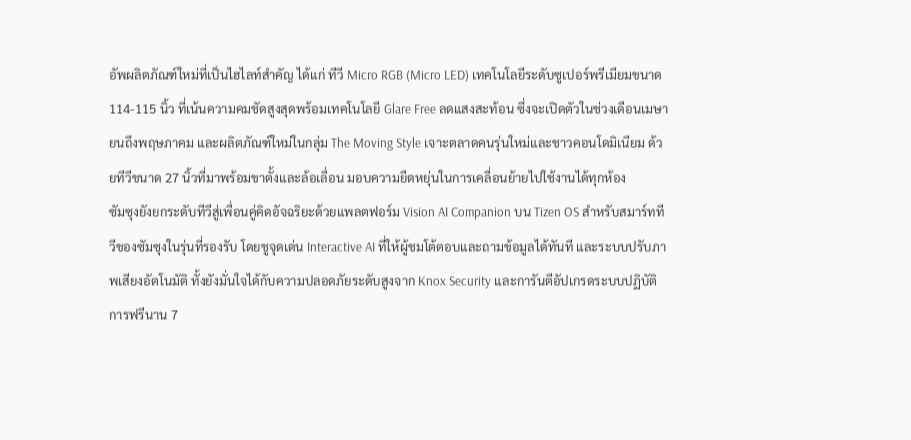อัพผลิตภัณฑ์ใหม่ที่เป็นไฮไลท์สำคัญ ได้แก่ ทีวี Micro RGB (Micro LED) เทคโนโลยีระดับซูเปอร์พรีเมียมขนาด 114-115 นิ้ว ที่เน้นความคมชัดสูงสุดพร้อมเทคโนโลยี Glare Free ลดแสงสะท้อน ซึ่งจะเปิดตัวในช่วงเดือนเมษายนถึงพฤษภาคม และผลิตภัณฑ์ใหม่ในกลุ่ม The Moving Style เจาะตลาดคนรุ่นใหม่และชาวคอนโดมิเนียม ด้วยทีวีขนาด 27 นิ้วที่มาพร้อมขาตั้งและล้อเลื่อน มอบความยืดหยุ่นในการเคลื่อนย้ายไปใช้งานได้ทุกห้อง
ซัมซุงยังยกระดับทีวีสู่เพื่อนคู่คิดอัจฉริยะด้วยแพลตฟอร์ม Vision AI Companion บน Tizen OS สำหรับสมาร์ททีวีของซัมซุงในรุ่นที่รองรับ โดยชูจุดเด่น Interactive AI ที่ให้ผู้ชมโต้ตอบและถามข้อมูลได้ทันที และระบบปรับภาพเสียงอัตโนมัติ ทั้งยังมั่นใจได้กับความปลอดภัยระดับสูงจาก Knox Security และการันตีอัปเกรดระบบปฏิบัติการฟรีนาน 7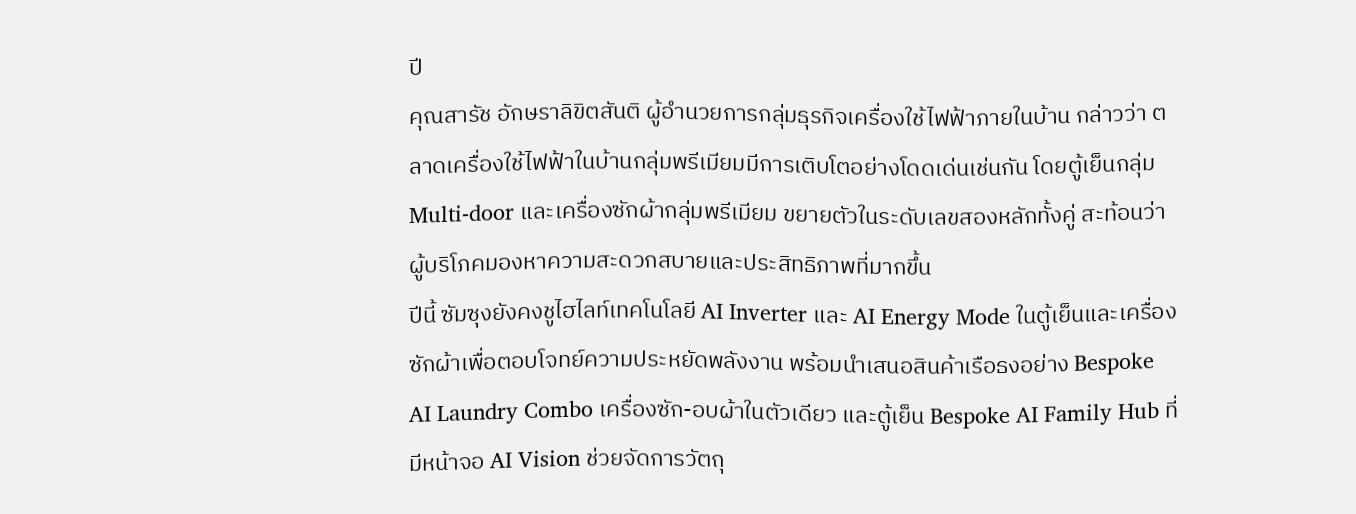ปี
คุณสารัช อักษราลิขิตสันติ ผู้อำนวยการกลุ่มธุรกิจเครื่องใช้ไฟฟ้าภายในบ้าน กล่าวว่า ตลาดเครื่องใช้ไฟฟ้าในบ้านกลุ่มพรีเมียมมีการเติบโตอย่างโดดเด่นเช่นกัน โดยตู้เย็นกลุ่ม Multi-door และเครื่องซักผ้ากลุ่มพรีเมียม ขยายตัวในระดับเลขสองหลักทั้งคู่ สะท้อนว่าผู้บริโภคมองหาความสะดวกสบายและประสิทธิภาพที่มากขึ้น
ปีนี้ ซัมซุงยังคงชูไฮไลท์เทคโนโลยี AI Inverter และ AI Energy Mode ในตู้เย็นและเครื่องซักผ้าเพื่อตอบโจทย์ความประหยัดพลังงาน พร้อมนำเสนอสินค้าเรือธงอย่าง Bespoke AI Laundry Combo เครื่องซัก-อบผ้าในตัวเดียว และตู้เย็น Bespoke AI Family Hub ที่มีหน้าจอ AI Vision ช่วยจัดการวัตถุ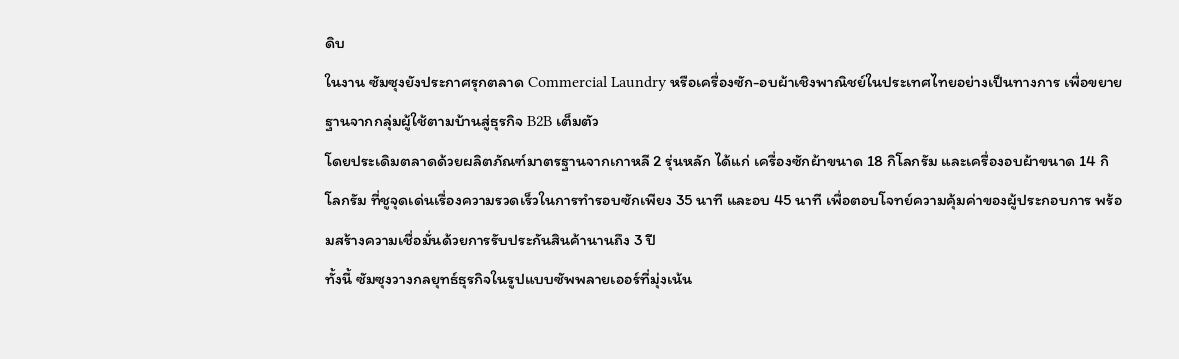ดิบ
ในงาน ซัมซุงยังประกาศรุกตลาด Commercial Laundry หรือเครื่องซัก-อบผ้าเชิงพาณิชย์ในประเทศไทยอย่างเป็นทางการ เพื่อขยายฐานจากกลุ่มผู้ใช้ตามบ้านสู่ธุรกิจ B2B เต็มตัว
โดยประเดิมตลาดด้วยผลิตภัณฑ์มาตรฐานจากเกาหลี 2 รุ่นหลัก ได้แก่ เครื่องซักผ้าขนาด 18 กิโลกรัม และเครื่องอบผ้าขนาด 14 กิโลกรัม ที่ชูจุดเด่นเรื่องความรวดเร็วในการทำรอบซักเพียง 35 นาที และอบ 45 นาที เพื่อตอบโจทย์ความคุ้มค่าของผู้ประกอบการ พร้อมสร้างความเชื่อมั่นด้วยการรับประกันสินค้านานถึง 3 ปี
ทั้งนี้ ซัมซุงวางกลยุทธ์ธุรกิจในรูปแบบซัพพลายเออร์ที่มุ่งเน้น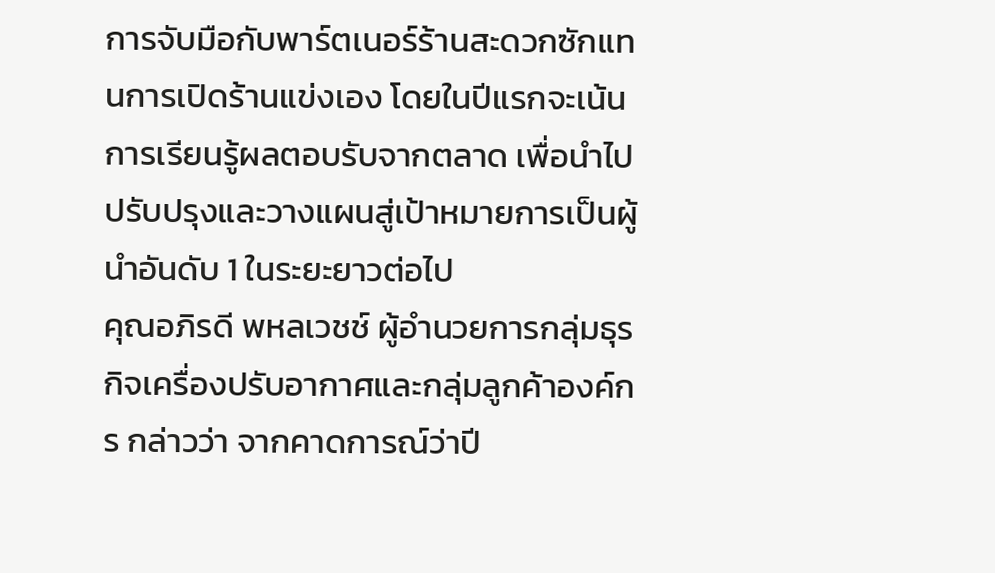การจับมือกับพาร์ตเนอร์ร้านสะดวกซักแทนการเปิดร้านแข่งเอง โดยในปีแรกจะเน้นการเรียนรู้ผลตอบรับจากตลาด เพื่อนำไปปรับปรุงและวางแผนสู่เป้าหมายการเป็นผู้นำอันดับ 1 ในระยะยาวต่อไป
คุณอภิรดี พหลเวชช์ ผู้อำนวยการกลุ่มธุรกิจเครื่องปรับอากาศและกลุ่มลูกค้าองค์กร กล่าวว่า จากคาดการณ์ว่าปี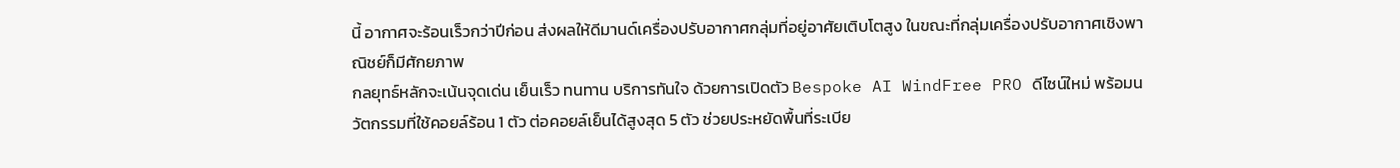นี้ อากาศจะร้อนเร็วกว่าปีก่อน ส่งผลให้ดีมานด์เครื่องปรับอากาศกลุ่มที่อยู่อาศัยเติบโตสูง ในขณะที่กลุ่มเครื่องปรับอากาศเชิงพาณิชย์ก็มีศักยภาพ
กลยุทธ์หลักจะเน้นจุดเด่น เย็นเร็ว ทนทาน บริการทันใจ ด้วยการเปิดตัว Bespoke AI WindFree PRO ดีไซน์ใหม่ พร้อมนวัตกรรมที่ใช้คอยล์ร้อน 1 ตัว ต่อคอยล์เย็นได้สูงสุด 5 ตัว ช่วยประหยัดพื้นที่ระเบีย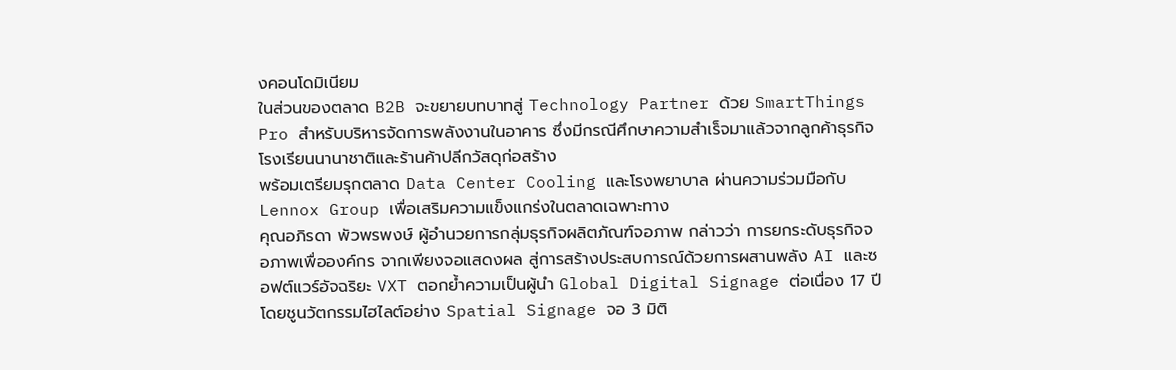งคอนโดมิเนียม
ในส่วนของตลาด B2B จะขยายบทบาทสู่ Technology Partner ด้วย SmartThings Pro สำหรับบริหารจัดการพลังงานในอาคาร ซึ่งมีกรณีศึกษาความสำเร็จมาแล้วจากลูกค้าธุรกิจโรงเรียนนานาชาติและร้านค้าปลีกวัสดุก่อสร้าง
พร้อมเตรียมรุกตลาด Data Center Cooling และโรงพยาบาล ผ่านความร่วมมือกับ Lennox Group เพื่อเสริมความแข็งแกร่งในตลาดเฉพาะทาง
คุณอภิรดา พัวพรพงษ์ ผู้อำนวยการกลุ่มธุรกิจผลิตภัณฑ์จอภาพ กล่าวว่า การยกระดับธุรกิจจอภาพเพื่อองค์กร จากเพียงจอแสดงผล สู่การสร้างประสบการณ์ด้วยการผสานพลัง AI และซอฟต์แวร์อัจฉริยะ VXT ตอกย้ำความเป็นผู้นำ Global Digital Signage ต่อเนื่อง 17 ปี
โดยชูนวัตกรรมไฮไลต์อย่าง Spatial Signage จอ 3 มิติ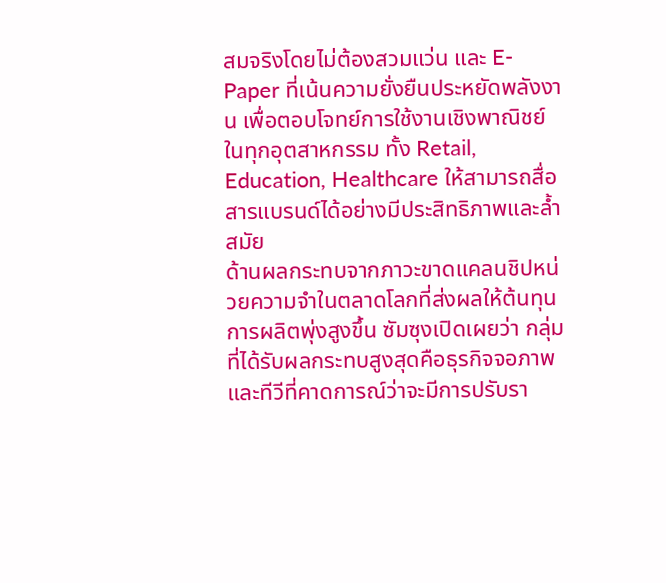สมจริงโดยไม่ต้องสวมแว่น และ E-Paper ที่เน้นความยั่งยืนประหยัดพลังงาน เพื่อตอบโจทย์การใช้งานเชิงพาณิชย์ในทุกอุตสาหกรรม ทั้ง Retail, Education, Healthcare ให้สามารถสื่อสารแบรนด์ได้อย่างมีประสิทธิภาพและล้ำสมัย
ด้านผลกระทบจากภาวะขาดแคลนชิปหน่วยความจำในตลาดโลกที่ส่งผลให้ต้นทุนการผลิตพุ่งสูงขึ้น ซัมซุงเปิดเผยว่า กลุ่มที่ได้รับผลกระทบสูงสุดคือธุรกิจจอภาพและทีวีที่คาดการณ์ว่าจะมีการปรับรา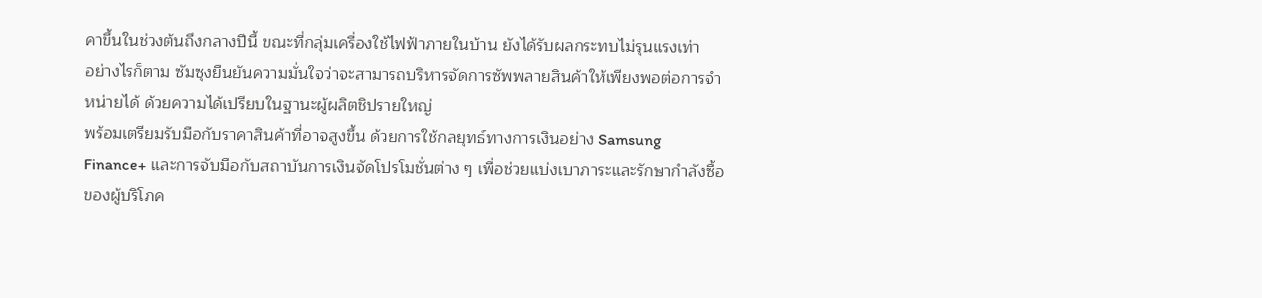คาขึ้นในช่วงต้นถึงกลางปีนี้ ขณะที่กลุ่มเครื่องใช้ไฟฟ้าภายในบ้าน ยังได้รับผลกระทบไม่รุนแรงเท่า
อย่างไรก็ตาม ซัมซุงยืนยันความมั่นใจว่าจะสามารถบริหารจัดการซัพพลายสินค้าให้เพียงพอต่อการจำหน่ายได้ ด้วยความได้เปรียบในฐานะผู้ผลิตชิปรายใหญ่
พร้อมเตรียมรับมือกับราคาสินค้าที่อาจสูงขึ้น ด้วยการใช้กลยุทธ์ทางการเงินอย่าง Samsung Finance+ และการจับมือกับสถาบันการเงินจัดโปรโมชั่นต่าง ๆ เพื่อช่วยแบ่งเบาภาระและรักษากำลังซื้อของผู้บริโภค